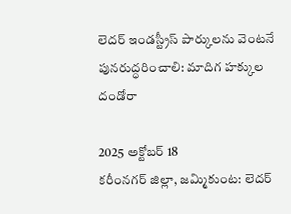లెదర్ ఇండస్ట్రీస్ పార్కులను వెంటనే పునరుద్ధరించాలి: మాదిగ హక్కుల దండోరా

2025 అక్టోబర్ 18
కరీంనగర్ జిల్లా, జమ్మికుంట: లెదర్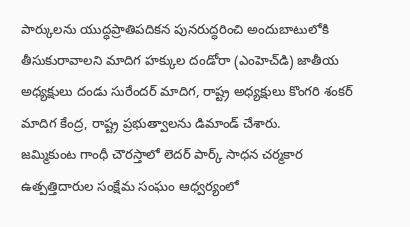పార్కులను యుద్ధప్రాతిపదికన పునరుద్ధరించి అందుబాటులోకి తీసుకురావాలని మాదిగ హక్కుల దండోరా (ఎంహెచ్‌డి) జాతీయ అధ్యక్షులు దండు సురేందర్ మాదిగ, రాష్ట్ర అధ్యక్షులు కొంగరి శంకర్ మాదిగ కేంద్ర, రాష్ట్ర ప్రభుత్వాలను డిమాండ్ చేశారు.
జమ్మికుంట గాంధీ చౌరస్తాలో లెదర్ పార్క్ సాధన చర్మకార ఉత్పత్తిదారుల సంక్షేమ సంఘం ఆధ్వర్యంలో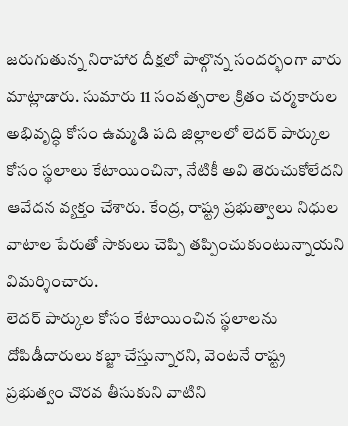జరుగుతున్న నిరాహార దీక్షలో పాల్గొన్న సందర్భంగా వారు మాట్లాడారు. సుమారు 11 సంవత్సరాల క్రితం చర్మకారుల అభివృద్ధి కోసం ఉమ్మడి పది జిల్లాలలో లెదర్ పార్కుల కోసం స్థలాలు కేటాయించినా, నేటికీ అవి తెరుచుకోలేదని ఆవేదన వ్యక్తం చేశారు. కేంద్ర, రాష్ట్ర ప్రభుత్వాలు నిధుల వాటాల పేరుతో సాకులు చెప్పి తప్పించుకుంటున్నాయని విమర్శించారు.
లెదర్ పార్కుల కోసం కేటాయించిన స్థలాలను దోపిడీదారులు కబ్జా చేస్తున్నారని, వెంటనే రాష్ట్ర ప్రభుత్వం చొరవ తీసుకుని వాటిని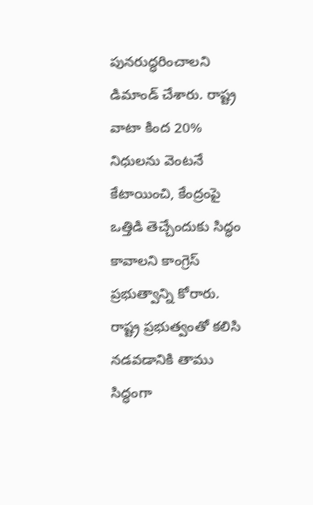పునరుద్ధరించాలని డిమాండ్ చేశారు. రాష్ట్ర వాటా కింద 20% నిధులను వెంటనే కేటాయించి, కేంద్రంపై ఒత్తిడి తెచ్చేందుకు సిద్ధం కావాలని కాంగ్రెస్ ప్రభుత్వాన్ని కోరారు. రాష్ట్ర ప్రభుత్వంతో కలిసి నడవడానికి తాము సిద్ధంగా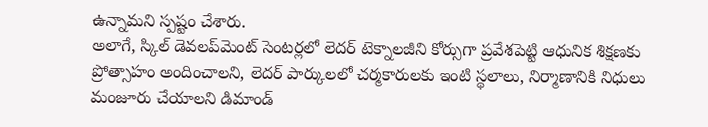ఉన్నామని స్పష్టం చేశారు.
అలాగే, స్కిల్ డెవలప్‌మెంట్ సెంటర్లలో లెదర్ టెక్నాలజీని కోర్సుగా ప్రవేశపెట్టి ఆధునిక శిక్షణకు ప్రోత్సాహం అందించాలని, లెదర్ పార్కులలో చర్మకారులకు ఇంటి స్థలాలు, నిర్మాణానికి నిధులు మంజూరు చేయాలని డిమాండ్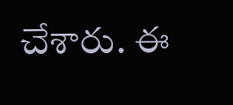చేశారు. ఈ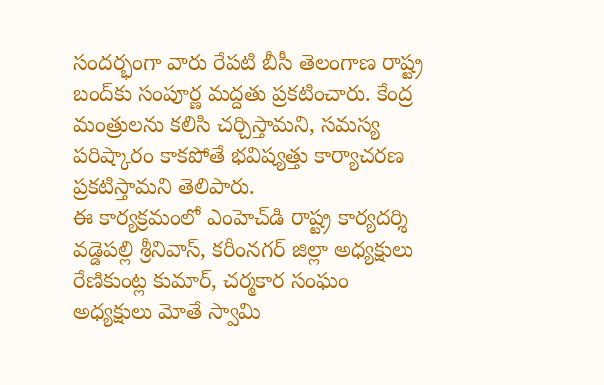సందర్భంగా వారు రేపటి బీసీ తెలంగాణ రాష్ట్ర బంద్‌కు సంపూర్ణ మద్దతు ప్రకటించారు. కేంద్ర మంత్రులను కలిసి చర్చిస్తామని, సమస్య పరిష్కారం కాకపోతే భవిష్యత్తు కార్యాచరణ ప్రకటిస్తామని తెలిపారు.
ఈ కార్యక్రమంలో ఎంహెచ్‌డి రాష్ట్ర కార్యదర్శి వడ్డెపల్లి శ్రీనివాస్, కరీంనగర్ జిల్లా అధ్యక్షులు రేణికుంట్ల కుమార్, చర్మకార సంఘం అధ్యక్షులు మోతే స్వామి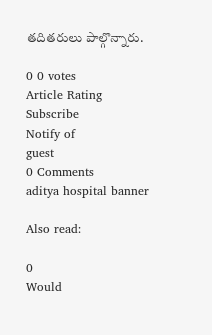తదితరులు పాల్గొన్నారు.

0 0 votes
Article Rating
Subscribe
Notify of
guest
0 Comments
aditya hospital banner

Also read:

0
Would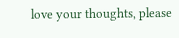love your thoughts, please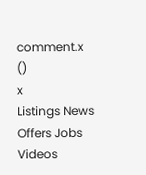comment.x
()
x
Listings News Offers Jobs Videos